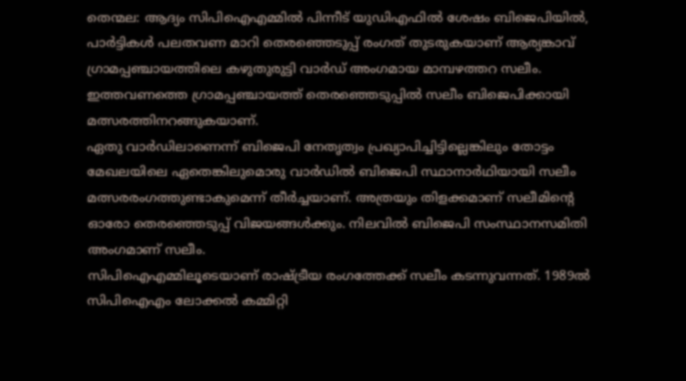തെന്മല: ആദ്യം സിപിഐഎമ്മിൽ പിന്നീട് യുഡിഎഫിൽ ശേഷം ബിജെപിയിൽ, പാർട്ടികൾ പലതവണ മാറി തെരഞ്ഞെടുപ്പ് രംഗത് തുടരുകയാണ് ആര്യങ്കാവ് ഗ്രാമപ്പഞ്ചായത്തിലെ കഴുതുരുട്ടി വാർഡ് അംഗമായ മാമ്പഴത്തറ സലീം. ഇത്തവണത്തെ ഗ്രാമപ്പഞ്ചായത്ത് തെരഞ്ഞെടുപ്പിൽ സലീം ബിജെപിക്കായി മത്സരത്തിനറങ്ങുകയാണ്.
ഏതു വാർഡിലാണെന്ന് ബിജെപി നേതൃത്വം പ്രഖ്യാപിച്ചിട്ടില്ലെങ്കിലും തോട്ടം മേഖലയിലെ ഏതെങ്കിലുമൊരു വാർഡിൽ ബിജെപി സ്ഥാനാർഥിയായി സലീം മത്സരരംഗത്തുണ്ടാകുമെന്ന് തീർച്ചയാണ്. അത്രയും തിളക്കമാണ് സലീമിന്റെ ഓരോ തെരഞ്ഞെടുപ്പ് വിജയങ്ങൾക്കും. നിലവിൽ ബിജെപി സംസ്ഥാനസമിതി അംഗമാണ് സലീം.
സിപിഐഎമ്മിലൂടെയാണ് രാഷ്ട്രീയ രംഗത്തേക്ക് സലീം കടന്നുവന്നത്. 1989ൽ സിപിഐഎം ലോക്കൽ കമ്മിറ്റി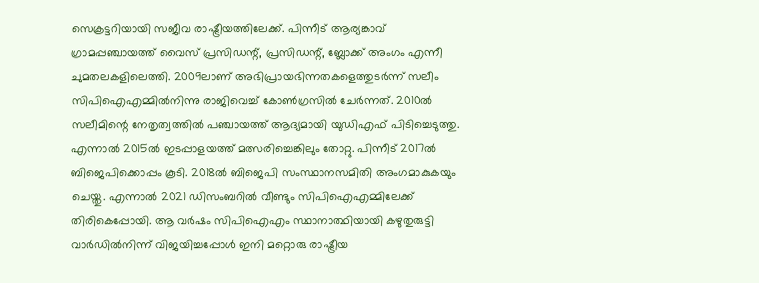സെക്രട്ടറിയായി സജീവ രാഷ്ട്രീയത്തിലേക്ക്. പിന്നീട് ആര്യങ്കാവ് ഗ്രാമപ്പഞ്ചായത്ത് വൈസ് പ്രസിഡന്റ്, പ്രസിഡന്റ്, ബ്ലോക്ക് അംഗം എന്നീ ചുമതലകളിലെത്തി. 2009ലാണ് അഭിപ്രായഭിന്നതകളെത്തുടർന്ന് സലീം സിപിഐഎമ്മിൽനിന്നു രാജിവെച്ച് കോൺഗ്രസിൽ ചേർന്നത്. 2010ൽ സലീമിന്റെ നേതൃത്വത്തിൽ പഞ്ചായത്ത് ആദ്യമായി യുഡിഎഫ് പിടിച്ചെടുത്തു. എന്നാൽ 2015ൽ ഇടപ്പാളയത്ത് മത്സരിച്ചെങ്കിലും തോറ്റു. പിന്നീട് 2017ൽ ബിജെപിക്കൊപ്പം കൂടി. 2018ൽ ബിജെപി സംസ്ഥാനസമിതി അംഗമാകുകയും ചെയ്തു. എന്നാൽ 2021 ഡിസംബറിൽ വീണ്ടും സിപിഐഎമ്മിലേക്ക് തിരികെപ്പോയി. ആ വർഷം സിപിഐഎം സ്ഥാനാത്ഥിയായി കഴുതുരുട്ടി വാർഡിൽനിന്ന് വിജയിച്ചപ്പോൾ ഇനി മറ്റൊരു രാഷ്ട്രീയ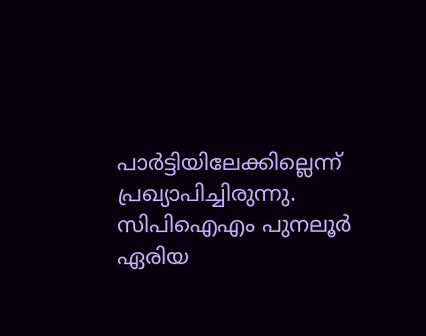പാർട്ടിയിലേക്കില്ലെന്ന് പ്രഖ്യാപിച്ചിരുന്നു. സിപിഐഎം പുനലൂർ ഏരിയ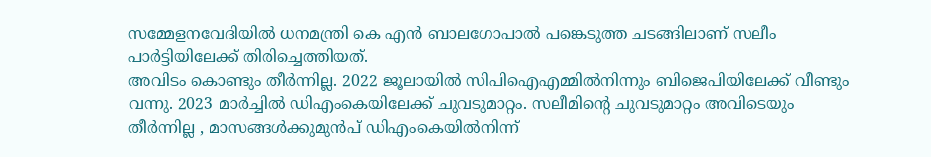സമ്മേളനവേദിയിൽ ധനമന്ത്രി കെ എൻ ബാലഗോപാൽ പങ്കെടുത്ത ചടങ്ങിലാണ് സലീം പാർട്ടിയിലേക്ക് തിരിച്ചെത്തിയത്.
അവിടം കൊണ്ടും തീർന്നില്ല. 2022 ജൂലായിൽ സിപിഐഎമ്മിൽനിന്നും ബിജെപിയിലേക്ക് വീണ്ടും വന്നു. 2023 മാർച്ചിൽ ഡിഎംകെയിലേക്ക് ചുവടുമാറ്റം. സലീമിന്റെ ചുവടുമാറ്റം അവിടെയും തീർന്നില്ല , മാസങ്ങൾക്കുമുൻപ് ഡിഎംകെയിൽനിന്ന്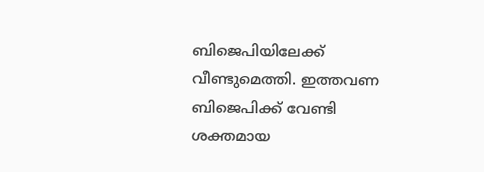ബിജെപിയിലേക്ക് വീണ്ടുമെത്തി. ഇത്തവണ ബിജെപിക്ക് വേണ്ടി ശക്തമായ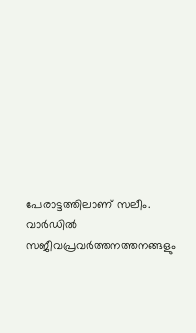പേരാട്ടത്തിലാണ് സലീം. വാർഡിൽ സജീവപ്രവർത്തനത്തനങ്ങളും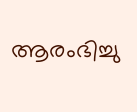ആരംഭിച്ചു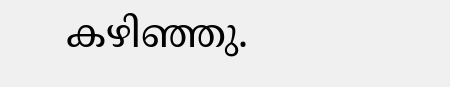കഴിഞ്ഞു.